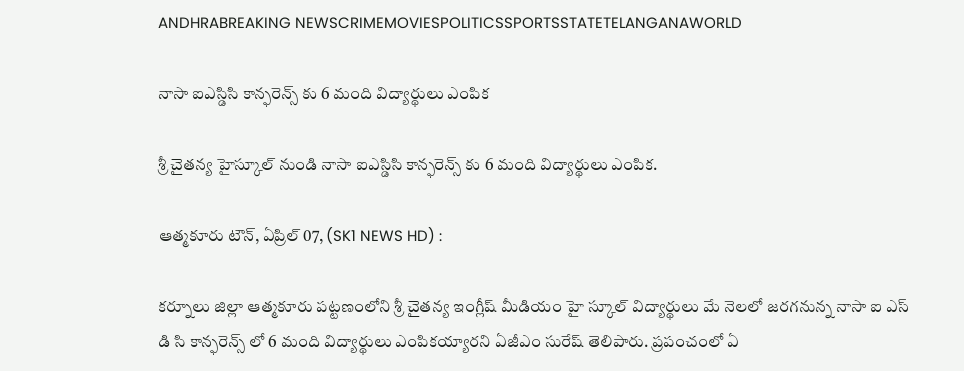ANDHRABREAKING NEWSCRIMEMOVIESPOLITICSSPORTSSTATETELANGANAWORLD

నాసా ఐఎస్డిసి కాన్ఫరెన్స్ కు 6 మంది విద్యార్థులు ఎంపిక

శ్రీ చైతన్య హైస్కూల్ నుండి నాసా ఐఎస్డిసి కాన్ఫరెన్స్ కు 6 మంది విద్యార్థులు ఎంపిక.

ఆత్మకూరు టౌన్, ఏప్రిల్ 07, (SK1 NEWS HD) :

కర్నూలు జిల్లా ఆత్మకూరు పట్టణంలోని శ్రీ చైతన్య ఇంగ్లీష్ మీడియం హై స్కూల్ విద్యార్థులు మే నెలలో జరగనున్న నాసా ఐ ఎస్ డి సి కాన్ఫరెన్స్ లో 6 మంది విద్యార్థులు ఎంపికయ్యారని ఏజీఎం సురేష్ తెలిపారు. ప్రపంచంలో ఏ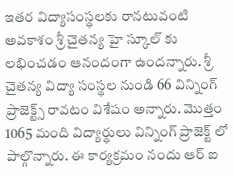ఇతర విద్యాసంస్థలకు రానటువంటి అవకాశం శ్రీ చైతన్య హై స్కూల్ కు లభించడం ఆనందంగా ఉందన్నారు. శ్రీ చైతన్య విద్యా సంస్థల నుండి 66 విన్నింగ్ ప్రాజెక్ట్స్ రావటం విశేషం అన్నారు. మొత్తం 1065 మంది విద్యార్థులు విన్నింగ్ ప్రాజెక్ట్ లో పాల్గొన్నారు. ఈ కార్యక్రమం నందు ఆర్ ఐ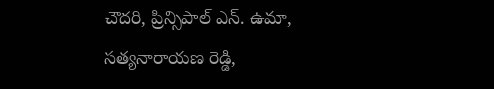చౌదరి, ప్రిన్సిపాల్ ఎన్. ఉమా, సత్యనారాయణ రెడ్డి,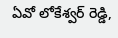ఏవో లోకేశ్వర్ రెడ్డి,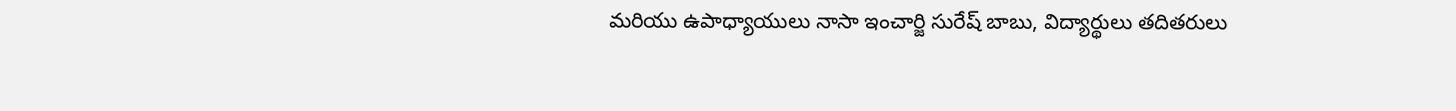మరియు ఉపాధ్యాయులు నాసా ఇంచార్జి సురేష్ బాబు, విద్యార్థులు తదితరులు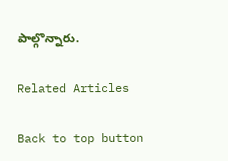పాల్గొన్నారు.

Related Articles

Back to top button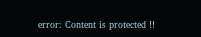error: Content is protected !!